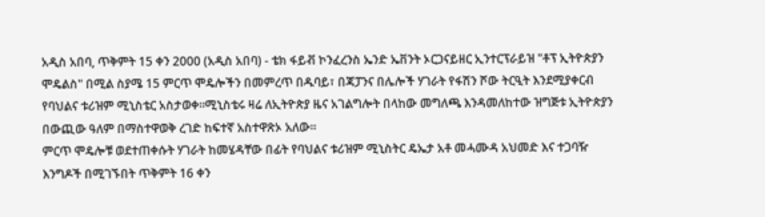አዲስ አበባ, ጥቅምት 15 ቀን 2000 (አዲስ አበባ) - ቴክ ፋይቭ ኮንፈረንስ ኤንድ ኤቨንት ኦርጋናይዘር ኢንተርፕራይዝ "ቶፕ ኢትዮጵያን ሞዴልስ" በሚል ስያሜ 15 ምርጥ ሞዴሎችን በመምረጥ በዱባይ፣ በጃፓንና በሌሎች ሃገራት የፋሽን ሾው ትርዒት እንደሚያቀርብ የባህልና ቱሪዝም ሚኒስቴር አስታወቀ፡፡ሚኒስቴሩ ዛሬ ለኢትዮጵያ ዜና አገልግሎት በላከው መግለጫ እንዳመለከተው ዝግጅቱ ኢትዮጵያን በውጪው ዓለም በማስተዋወቅ ረገድ ከፍተኛ አስተዋጽኦ አለው፡፡
ምርጥ ሞዴሎቹ ወደተጠቀሱት ሃገራት ከመሄዳቸው በፊት የባህልና ቱሪዝም ሚኒስትር ዴኤታ አቶ መሓሙዳ አህመድ እና ተጋባዥ እንግዶች በሚገኙበት ጥቅምት 16 ቀን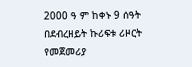2000 ዓ ም ከቀኑ 9 ሰዓት በደብረዘይት ኩሪፍቱ ሪዞርት የመጀመሪያ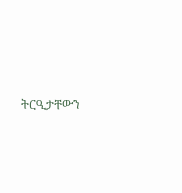ትርዒታቸውን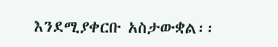እንደሚያቀርቡ አስታውቋል፡፡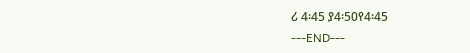ሪ 4፡45 ያ4፡50የ4፡45
---END---